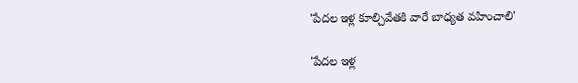'పేదల ఇళ్ల కూల్చివేతకి వారే బాధ్యత వహించాలి'

'పేదల ఇళ్ల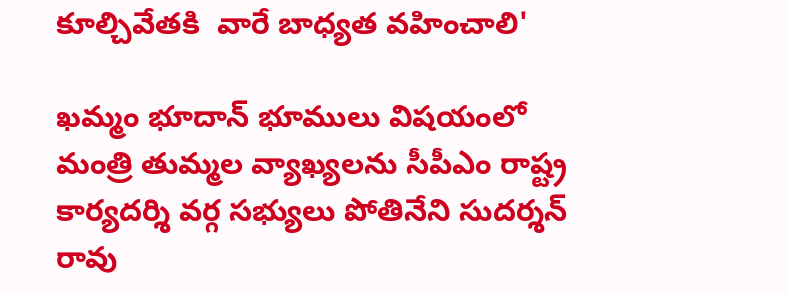కూల్చివేతకి  వారే బాధ్యత వహించాలి'

ఖమ్మం భూదాన్ భూములు విషయంలో మంత్రి తుమ్మల వ్యాఖ్యలను సీపీఎం రాష్ట్ర కార్యదర్శి వర్గ సభ్యులు పోతినేని సుదర్శన్ రావు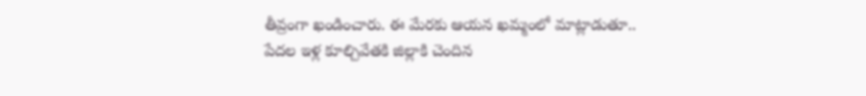తీవ్రంగా ఖండించారు. ఈ మేరకు ఆయన ఖమ్మంలో మాట్లాడుతూ.. పేదల ఇళ్ల కూల్చివేతకి జిల్లాకి చెందిన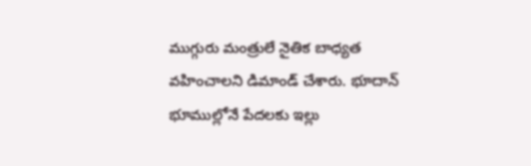ముగ్గురు మంత్రులే నైతిక బాధ్యత వహించాలని డిమాండ్ చేశారు. భూదాన్ భూముల్లోనే పేదలకు ఇల్లు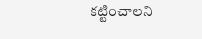కట్టించాలని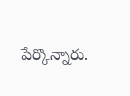పేర్కొన్నారు.